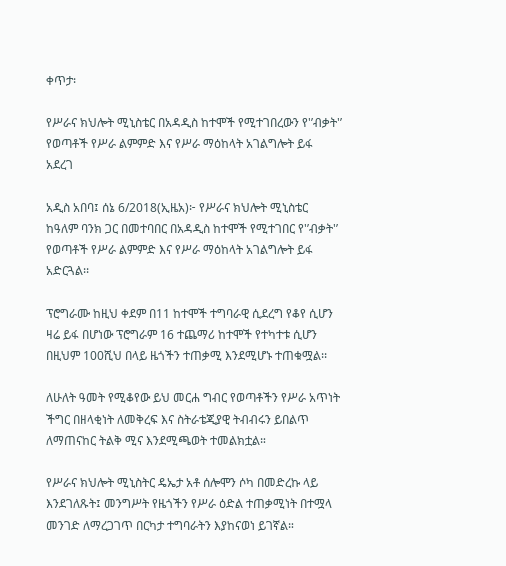ቀጥታ፡

የሥራና ክህሎት ሚኒስቴር በአዳዲስ ከተሞች የሚተገበረውን የ'’ብቃት'’ የወጣቶች የሥራ ልምምድ እና የሥራ ማዕከላት አገልግሎት ይፋ አደረገ

አዲስ አበባ፤ ሰኔ 6/2018(ኢዜአ)፦ የሥራና ክህሎት ሚኒስቴር ከዓለም ባንክ ጋር በመተባበር በአዳዲስ ከተሞች የሚተገበር የ'’ብቃት'’ የወጣቶች የሥራ ልምምድ እና የሥራ ማዕከላት አገልግሎት ይፋ አድርጓል፡፡

ፕሮግራሙ ከዚህ ቀደም በ11 ከተሞች ተግባራዊ ሲደረግ የቆየ ሲሆን ዛሬ ይፋ በሆነው ፕሮግራም 16 ተጨማሪ ከተሞች የተካተቱ ሲሆን በዚህም 100ሺህ በላይ ዜጎችን ተጠቃሚ እንደሚሆኑ ተጠቁሟል፡፡

ለሁለት ዓመት የሚቆየው ይህ መርሐ ግብር የወጣቶችን የሥራ አጥነት ችግር በዘላቂነት ለመቅረፍ እና ስትራቴጂያዊ ትብብሩን ይበልጥ ለማጠናከር ትልቅ ሚና እንደሚጫወት ተመልክቷል።

የሥራና ክህሎት ሚኒስትር ዴኤታ አቶ ሰሎሞን ሶካ በመድረኩ ላይ እንደገለጹት፤ መንግሥት የዜጎችን የሥራ ዕድል ተጠቃሚነት በተሟላ መንገድ ለማረጋገጥ በርካታ ተግባራትን እያከናወነ ይገኛል።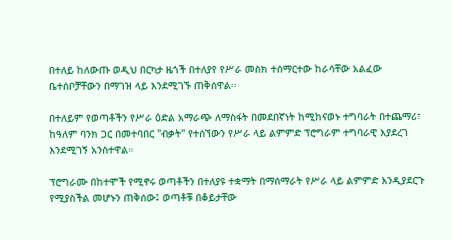በተለይ ከለውጡ ወዲህ በርካታ ዜጎች በተለያየ የሥራ መስክ ተሰማርተው ከራሳቸው አልፈው ቤተሰቦቻቸውን በማገዝ ላይ እንደሚገኙ ጠቅሰዋል፡፡

በተለይም የወጣቶችን የሥራ ዕድል አማራጭ ለማስፋት በመደበኛነት ከሚከናወኑ ተግባራት በተጨማሪ፣ ከዓለም ባንክ ጋር በመተባበር "ብቃት" የተሰኘውን የሥራ ላይ ልምምድ ፕሮግራም ተግባራዊ እያደረገ እንደሚገኝ አንስተዋል።

ፕሮግራሙ በከተሞች የሚኖሩ ወጣቶችን በተለያዩ ተቋማት በማሰማራት የሥራ ላይ ልምምድ እንዲያደርጉ የሚያስችል መሆኑን ጠቅሰው፤ ወጣቶቹ በቆይታቸው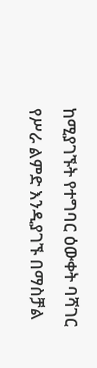ከሚያገኙት የተግባር ዕውቀት ባሻገር የሥራ ልምድ እንዲያገኙ በማስቻል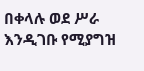በቀላሉ ወደ ሥራ እንዲገቡ የሚያግዝ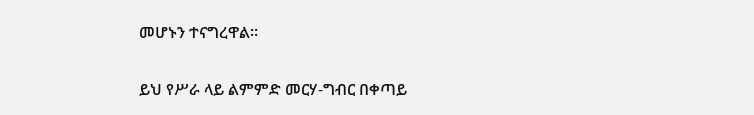መሆኑን ተናግረዋል።

ይህ የሥራ ላይ ልምምድ መርሃ-ግብር በቀጣይ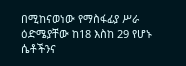በሚከናወነው የማስፋፊያ ሥራ ዕድሜያቸው ከ18 እስከ 29 የሆኑ ሴቶችንና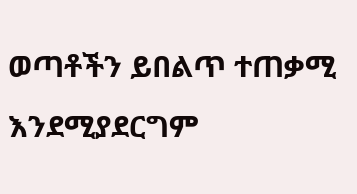ወጣቶችን ይበልጥ ተጠቃሚ እንደሚያደርግም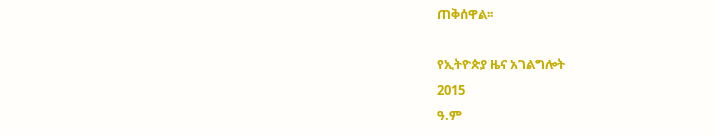ጠቅሰዋል፡፡

የኢትዮጵያ ዜና አገልግሎት
2015
ዓ.ም